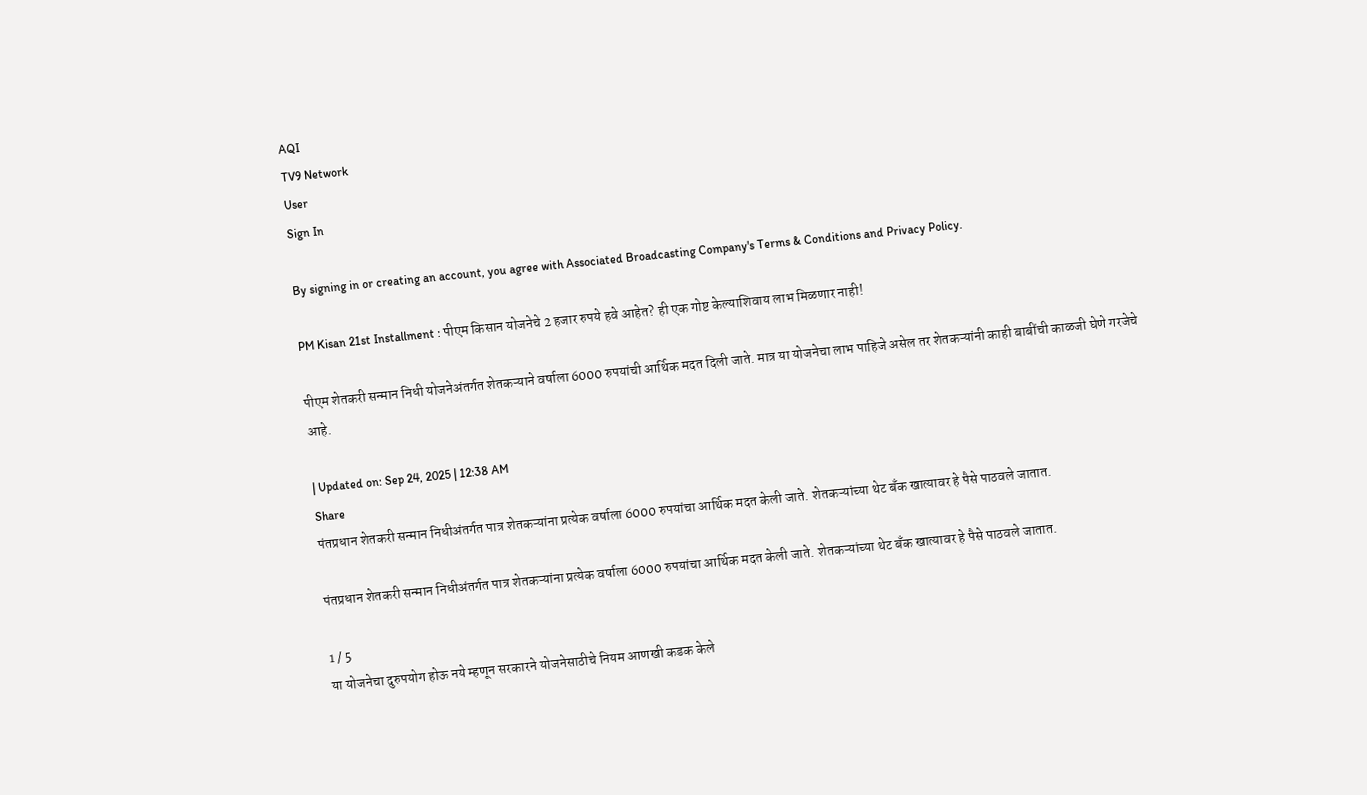AQI
TV9 Network
User
Sign In

By signing in or creating an account, you agree with Associated Broadcasting Company's Terms & Conditions and Privacy Policy.

PM Kisan 21st Installment : पीएम किसान योजनेचे 2 हजार रुपये हवे आहेत? ही एक गोष्ट केल्याशिवाय लाभ मिळणार नाही!

पीएम शेतकरी सन्मान निधी योजनेअंतर्गत शेतकऱ्याने वर्षाला 6000 रुपयांची आर्थिक मदत दिली जाते. मात्र या योजनेचा लाभ पाहिजे असेल तर शेतकऱ्यांनी काही बाबींची काळजी घेणे गरजेचे आहे.

| Updated on: Sep 24, 2025 | 12:38 AM
Share
पंतप्रधान शेतकरी सन्मान निधीअंतर्गत पात्र शेतकऱ्यांना प्रत्येक वर्षाला 6000 रुपयांचा आर्थिक मदत केली जाते. शेतकऱ्यांच्या थेट बँक खात्यावर हे पैसे पाठवले जातात.

पंतप्रधान शेतकरी सन्मान निधीअंतर्गत पात्र शेतकऱ्यांना प्रत्येक वर्षाला 6000 रुपयांचा आर्थिक मदत केली जाते. शेतकऱ्यांच्या थेट बँक खात्यावर हे पैसे पाठवले जातात.

1 / 5
या योजनेचा दुरुपयोग होऊ नये म्हणून सरकारने योजनेसाठीचे नियम आणखी कडक केले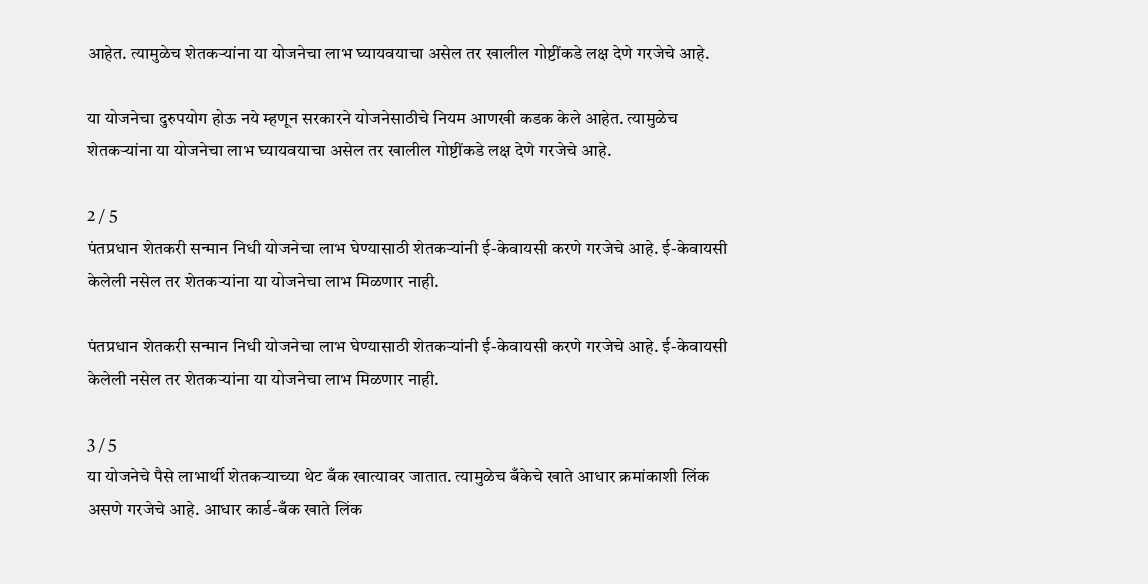आहेत. त्यामुळेच शेतकऱ्यांना या योजनेचा लाभ घ्यायवयाचा असेल तर खालील गोष्टींकडे लक्ष देणे गरजेचे आहे.

या योजनेचा दुरुपयोग होऊ नये म्हणून सरकारने योजनेसाठीचे नियम आणखी कडक केले आहेत. त्यामुळेच शेतकऱ्यांना या योजनेचा लाभ घ्यायवयाचा असेल तर खालील गोष्टींकडे लक्ष देणे गरजेचे आहे.

2 / 5
पंतप्रधान शेतकरी सन्मान निधी योजनेचा लाभ घेण्यासाठी शेतकऱ्यांनी ई-केवायसी करणे गरजेचे आहे. ई-केवायसी केलेली नसेल तर शेतकऱ्यांना या योजनेचा लाभ मिळणार नाही.

पंतप्रधान शेतकरी सन्मान निधी योजनेचा लाभ घेण्यासाठी शेतकऱ्यांनी ई-केवायसी करणे गरजेचे आहे. ई-केवायसी केलेली नसेल तर शेतकऱ्यांना या योजनेचा लाभ मिळणार नाही.

3 / 5
या योजनेचे पैसे लाभार्थी शेतकऱ्याच्या थेट बँक खात्यावर जातात. त्यामुळेच बँकेचे खाते आधार क्रमांकाशी लिंक असणे गरजेचे आहे. आधार कार्ड-बँक खाते लिंक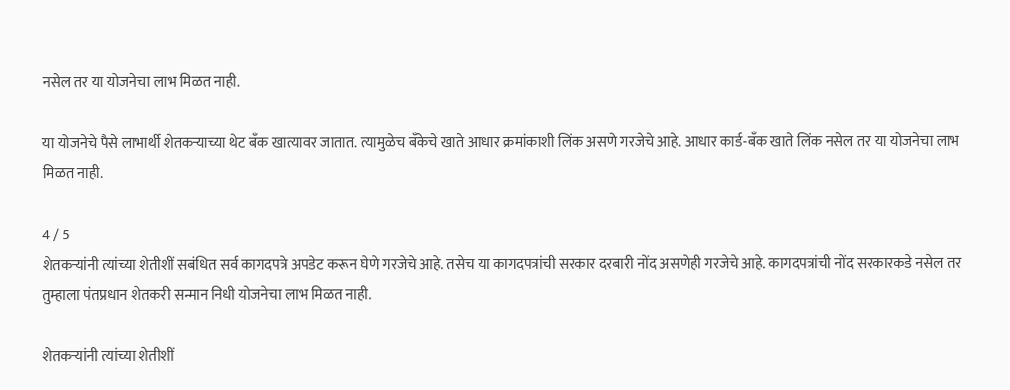नसेल तर या योजनेचा लाभ मिळत नाही.

या योजनेचे पैसे लाभार्थी शेतकऱ्याच्या थेट बँक खात्यावर जातात. त्यामुळेच बँकेचे खाते आधार क्रमांकाशी लिंक असणे गरजेचे आहे. आधार कार्ड-बँक खाते लिंक नसेल तर या योजनेचा लाभ मिळत नाही.

4 / 5
शेतकऱ्यांनी त्यांच्या शेतीशीं सबंधित सर्व कागदपत्रे अपडेट करून घेणे गरजेचे आहे. तसेच या कागदपत्रांची सरकार दरबारी नोंद असणेही गरजेचे आहे. कागदपत्रांची नोंद सरकारकडे नसेल तर तुम्हाला पंतप्रधान शेतकरी सन्मान निधी योजनेचा लाभ मिळत नाही.

शेतकऱ्यांनी त्यांच्या शेतीशीं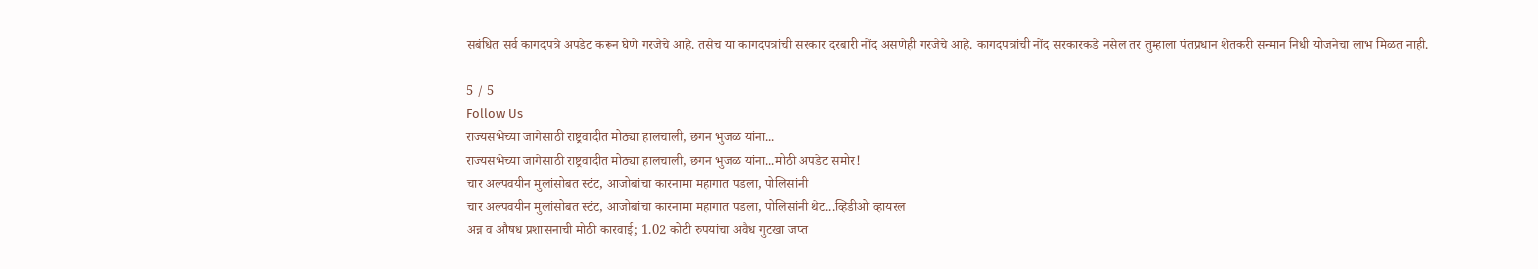सबंधित सर्व कागदपत्रे अपडेट करून घेणे गरजेचे आहे. तसेच या कागदपत्रांची सरकार दरबारी नोंद असणेही गरजेचे आहे. कागदपत्रांची नोंद सरकारकडे नसेल तर तुम्हाला पंतप्रधान शेतकरी सन्मान निधी योजनेचा लाभ मिळत नाही.

5 / 5
Follow Us
राज्यसभेच्या जागेसाठी राष्ट्रवादीत मोठ्या हालचाली, छगन भुजळ यांना...
राज्यसभेच्या जागेसाठी राष्ट्रवादीत मोठ्या हालचाली, छगन भुजळ यांना...मोठी अपडेट समोर!
चार अल्पवयीन मुलांसोबत स्टंट, आजोबांचा कारनामा महागात पडला, पोलिसांनी
चार अल्पवयीन मुलांसोबत स्टंट, आजोबांचा कारनामा महागात पडला, पोलिसांनी थेट...व्हिडीओ व्हायरल
अन्न व औषध प्रशासनाची मोठी कारवाई; 1.02 कोटी रुपयांचा अवैध गुटखा जप्त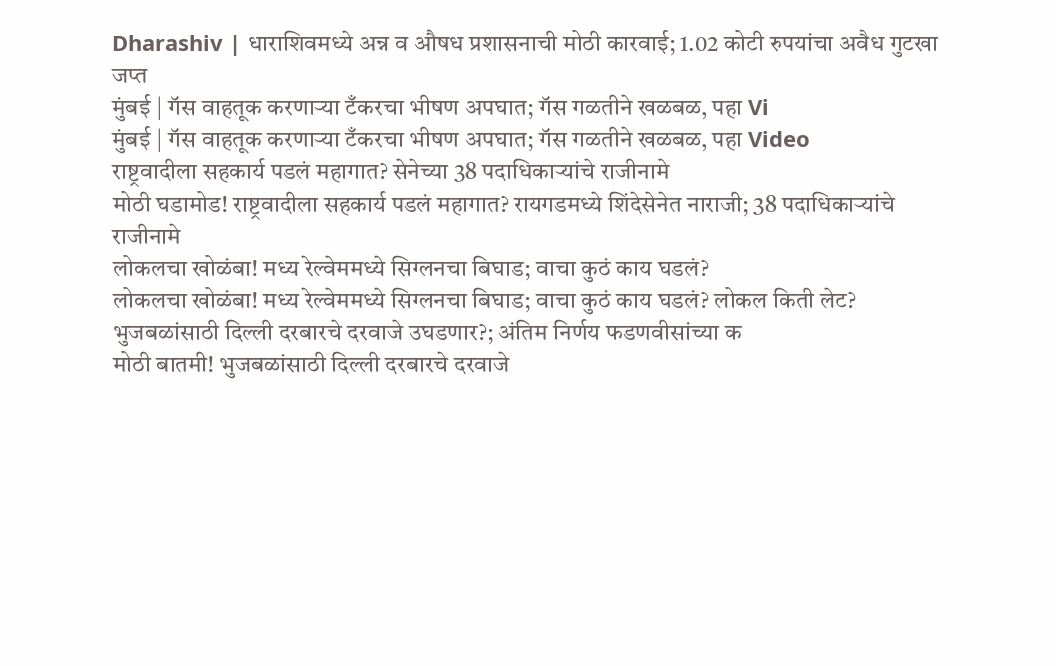Dharashiv | धाराशिवमध्ये अन्न व औषध प्रशासनाची मोठी कारवाई; 1.02 कोटी रुपयांचा अवैध गुटखा जप्त
मुंबई | गॅस वाहतूक करणाऱ्या टँकरचा भीषण अपघात; गॅस गळतीने खळबळ, पहा Vi
मुंबई | गॅस वाहतूक करणाऱ्या टँकरचा भीषण अपघात; गॅस गळतीने खळबळ, पहा Video
राष्ट्रवादीला सहकार्य पडलं महागात? सेनेच्या 38 पदाधिकाऱ्यांचे राजीनामे
मोठी घडामोड! राष्ट्रवादीला सहकार्य पडलं महागात? रायगडमध्ये शिंदेसेनेत नाराजी; 38 पदाधिकाऱ्यांचे राजीनामे
लोकलचा खोळंबा! मध्य रेल्वेममध्ये सिग्लनचा बिघाड; वाचा कुठं काय घडलं?
लोकलचा खोळंबा! मध्य रेल्वेममध्ये सिग्लनचा बिघाड; वाचा कुठं काय घडलं? लोकल किती लेट?
भुजबळांसाठी दिल्ली दरबारचे दरवाजे उघडणार?; अंतिम निर्णय फडणवीसांच्या क
मोठी बातमी! भुजबळांसाठी दिल्ली दरबारचे दरवाजे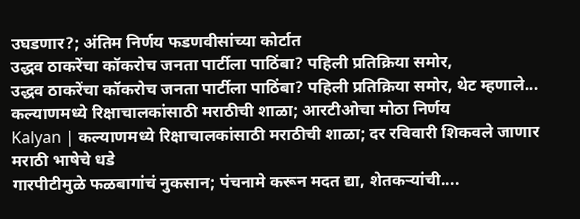उघडणार?; अंतिम निर्णय फडणवीसांच्या कोर्टात
उद्धव ठाकरेंचा कॉकरोच जनता पार्टीला पाठिंबा? पहिली प्रतिक्रिया समोर,
उद्धव ठाकरेंचा कॉकरोच जनता पार्टीला पाठिंबा? पहिली प्रतिक्रिया समोर, थेट म्हणाले...
कल्याणमध्ये रिक्षाचालकांसाठी मराठीची शाळा; आरटीओचा मोठा निर्णय
Kalyan | कल्याणमध्ये रिक्षाचालकांसाठी मराठीची शाळा; दर रविवारी शिकवले जाणार मराठी भाषेचे धडे
गारपीटीमुळे फळबागांचं नुकसान; पंचनामे करून मदत द्या, शेतकऱ्यांची....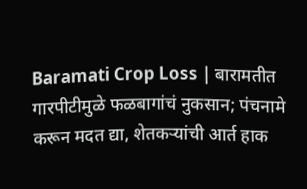Baramati Crop Loss | बारामतीत गारपीटीमुळे फळबागांचं नुकसान; पंचनामे करून मदत द्या, शेतकऱ्यांची आर्त हाक